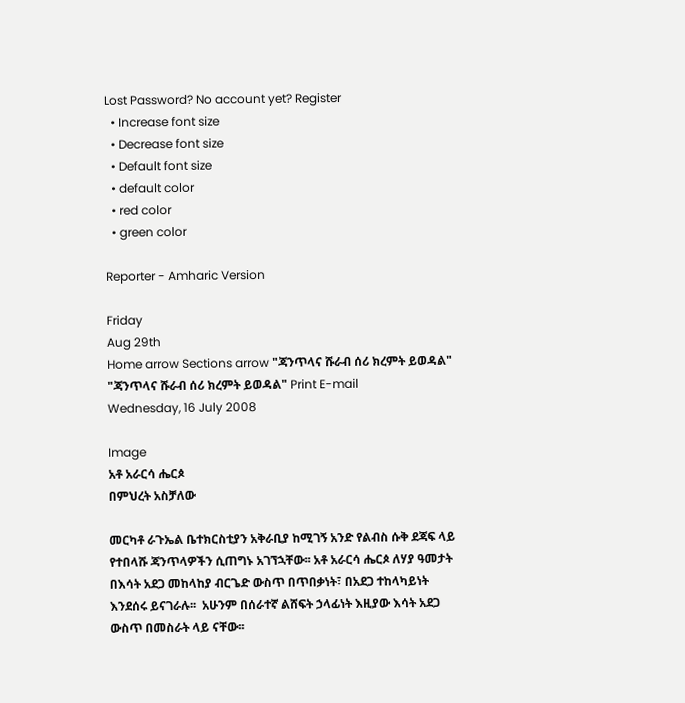Lost Password? No account yet? Register
  • Increase font size
  • Decrease font size
  • Default font size
  • default color
  • red color
  • green color

Reporter - Amharic Version

Friday
Aug 29th
Home arrow Sections arrow "ጃንጥላና ሹራብ ሰሪ ክረምት ይወዳል"
"ጃንጥላና ሹራብ ሰሪ ክረምት ይወዳል" Print E-mail
Wednesday, 16 July 2008

Image
አቶ አራርሳ ሔርጶ
በምህረት አስቻለው

መርካቶ ራጉኤል ቤተክርስቲያን አቅራቢያ ከሚገኝ አንድ የልብስ ሱቅ ደጃፍ ላይ የተበላሹ ጃንጥላዎችን ሲጠግኑ አገኘኋቸው፡፡ አቶ አራርሳ ሔርጶ ለሃያ ዓመታት በእሳት አደጋ መከላከያ ብርጌድ ውስጥ በጥበቃነት፣ በአደጋ ተከላካይነት እንደሰሩ ይናገራሉ፡፡  አሁንም በሰራተኛ ልሸፍት ኃላፊነት እዚያው እሳት አደጋ ውስጥ በመስራት ላይ ናቸው፡፡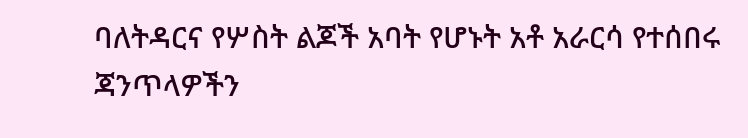ባለትዳርና የሦስት ልጆች አባት የሆኑት አቶ አራርሳ የተሰበሩ ጃንጥላዎችን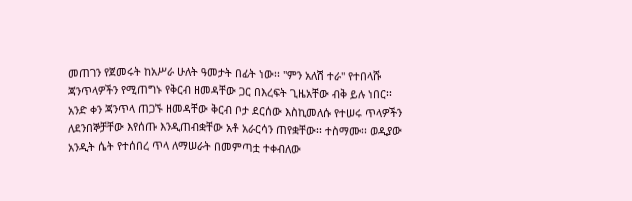መጠገን የጀመሩት ከአሥራ ሁለት ዓመታት በፊት ነው፡፡ "ምን አለሽ ተራ" የተበላሹ ጃንጥላዎችን የሚጠግኑ የቅርብ ዘመዳቸው ጋር በእረፍት ጊዜአቸው ብቅ ይሉ ነበር፡፡ አንድ ቀን ጃንጥላ ጠጋኙ ዘመዳቸው ቅርብ ቦታ ደርሰው እስኪመለሱ የተሠሩ ጥላዎችን ለደንበኞቻቸው እየሰጡ እንዲጠብቋቸው አቶ አራርሳን ጠየቋቸው፡፡ ተስማሙ፡፡ ወዲያው አንዲት ሴት የተሰበረ ጥላ ለማሠራት በመምጣቷ ተቀብለው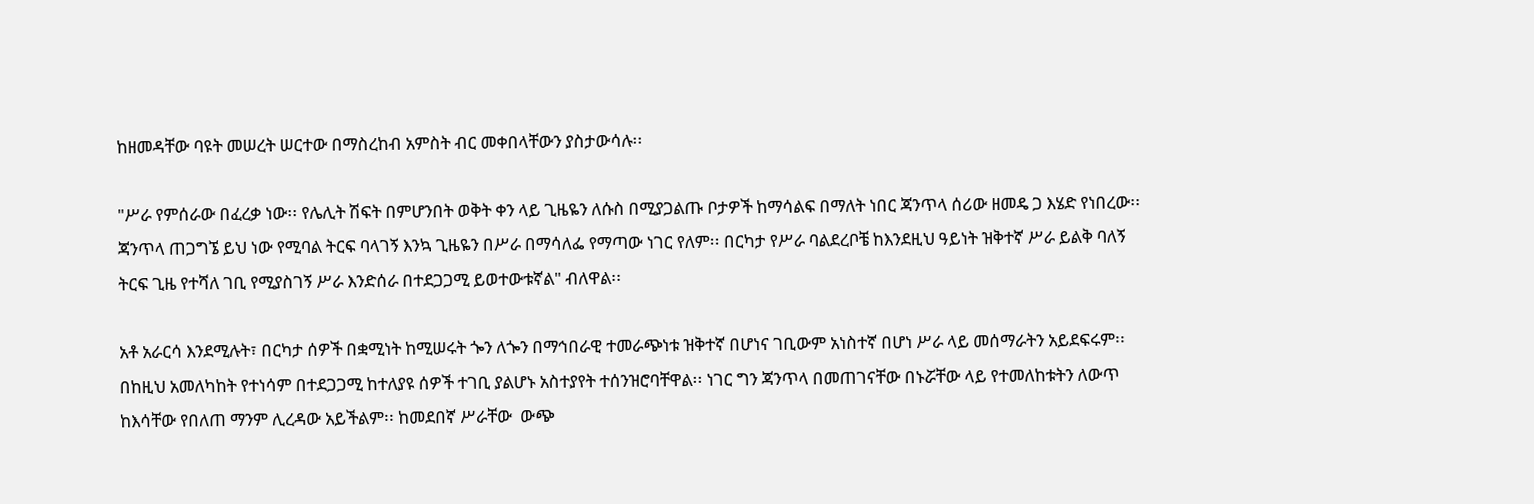ከዘመዳቸው ባዩት መሠረት ሠርተው በማስረከብ አምስት ብር መቀበላቸውን ያስታውሳሉ፡፡

"ሥራ የምሰራው በፈረቃ ነው፡፡ የሌሊት ሽፍት በምሆንበት ወቅት ቀን ላይ ጊዜዬን ለሱስ በሚያጋልጡ ቦታዎች ከማሳልፍ በማለት ነበር ጃንጥላ ሰሪው ዘመዴ ጋ እሄድ የነበረው፡፡ ጃንጥላ ጠጋግኜ ይህ ነው የሚባል ትርፍ ባላገኝ እንኳ ጊዜዬን በሥራ በማሳለፌ የማጣው ነገር የለም፡፡ በርካታ የሥራ ባልደረቦቼ ከእንደዚህ ዓይነት ዝቅተኛ ሥራ ይልቅ ባለኝ ትርፍ ጊዜ የተሻለ ገቢ የሚያስገኝ ሥራ እንድሰራ በተደጋጋሚ ይወተውቱኛል" ብለዋል፡፡

አቶ አራርሳ እንደሚሉት፣ በርካታ ሰዎች በቋሚነት ከሚሠሩት ጐን ለጐን በማኅበራዊ ተመራጭነቱ ዝቅተኛ በሆነና ገቢውም አነስተኛ በሆነ ሥራ ላይ መሰማራትን አይደፍሩም፡፡ በከዚህ አመለካከት የተነሳም በተደጋጋሚ ከተለያዩ ሰዎች ተገቢ ያልሆኑ አስተያየት ተሰንዝሮባቸዋል፡፡ ነገር ግን ጃንጥላ በመጠገናቸው በኑሯቸው ላይ የተመለከቱትን ለውጥ ከእሳቸው የበለጠ ማንም ሊረዳው አይችልም፡፡ ከመደበኛ ሥራቸው  ውጭ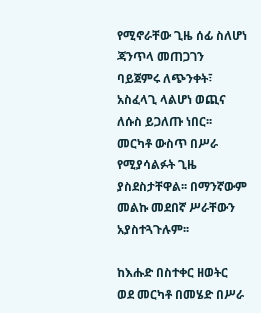የሚኖራቸው ጊዜ ሰፊ ስለሆነ ጃንጥላ መጠጋገን ባይጀምሩ ለጭንቀት፣ አስፈላጊ ላልሆነ ወጪና ለሱስ ይጋለጡ ነበር፡፡ መርካቶ ውስጥ በሥራ የሚያሳልፉት ጊዜ ያስደስታቸዋል፡፡ በማንኛውም መልኩ መደበኛ ሥራቸውን አያስተጓጉሉም፡፡

ከእሑድ በስተቀር ዘወትር ወደ መርካቶ በመሄድ በሥራ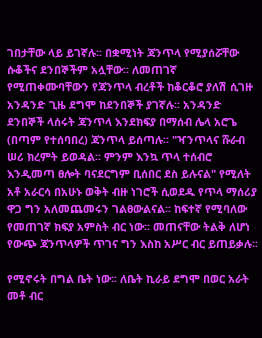ገበታቸው ላይ ይገኛሉ፡፡ በቋሚነት ጃንጥላ የሚያሰሯቸው ሱቆችና ደንበኞችም አሏቸው፡፡ ለመጠገኛ የሚጠቀሙባቸውን የጃንጥላ ብረቶች ከቆርቆሮ ያለሽ ሲገዙ አንዳንድ ጊዜ ደግሞ ከደንበኞች ያገኛሉ፡፡ አንዳንድ ደንበኞች ላሰሩት ጃንጥላ እንደክፍያ በማሰብ ሌላ አሮጌ (በጣም የተሰባበረ) ጃንጥላ ይሰጣሉ፡፡ "ዣንጥላና ሹራብ ሠሪ ክረምት ይወዳል፡፡ ምንም እንኳ ጥላ ተሰብሮ እንዲመጣ ፀሎት ባናደርግም ቢሰበር ደስ ይሉናል" የሚለት አቶ አራርሳ በአሁኑ ወቅት ብዙ ነገሮች ሲወደዱ የጥላ ማሰሪያ ዋጋ ግን አለመጨመሩን ገልፀውልናል፡፡ ከፍተኛ የሚባለው የመጠገኛ ክፍያ አምስት ብር ነው፡፡ መጠናቸው ትልቅ ለሆነ የውጭ ጃንጥላዎች ጥገና ግን እስከ አሥር ብር ይጠይቃሉ፡፡

የሚኖሩት በግል ቤት ነው፡፡ ለቤት ኪራይ ደግሞ በወር አራት መቶ ብር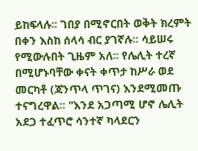ይከፍላሉ፡፡ ገበያ በሚኖርበት ወቅት ክረምት በቀን እስከ ሰላሳ ብር ያገኛሉ፡፡ ሳይሠሩ የሚውሉበት ጊዜም አለ፡፡ የሌሊት ተረኛ በሚሆኑባቸው ቀናት ቀጥታ ከሥራ ወደ መርካቶ (ጃንጥላ ጥገና) እንደሚመጡ ተናግረዋል፡፡ "እንደ አጋጣሚ ሆኖ ሌሊት አደጋ ተፈጥሮ ሳንተኛ ካላደርን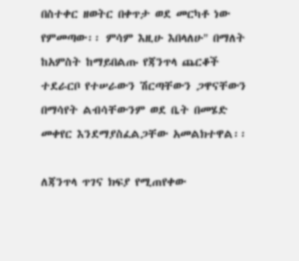በስተቀር ዘወትር በቀጥታ ወደ መርካቶ ነው የምመጣው፡፡ ምሳም እዚሁ እበላለሁ" በማለት ከአምስት ከማይበልጡ የጃንጥላ ጨርቆች ተደራርቦ የተሠራውን ሽርጣቸውን ጋዋናቸውን በማሳየት ልብሳቸውንም ወደ ቤት በመሄድ መቀየር እንደማያስፈልጋቸው አመልክተዋል፡፡

ለጃንጥላ ጥገና ክፍያ የሚጠየቀው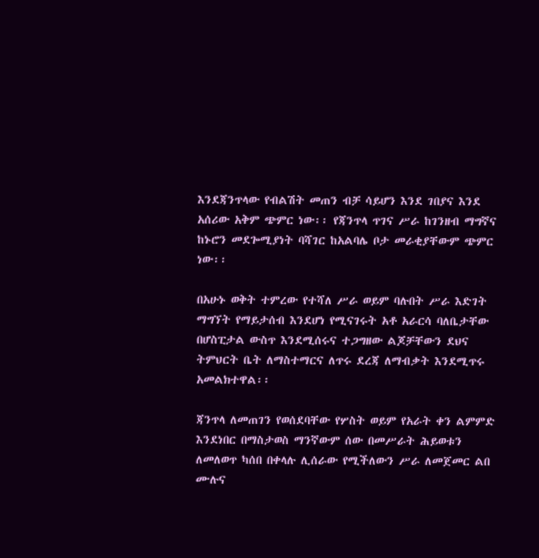እንደጃንጥላው የብልሽት መጠን ብቻ ሳይሆን እንደ ገበያና እንደ አሰሪው አቅም ጭምር ነው፡፡ የጃንጥላ ጥገና ሥራ ከገንዘብ ማግኛና ከኑሮን መደጐሚያነት ባሻገር ከአልባሌ ቦታ መራቂያቸውም ጭምር ነው፡፡

በአሁኑ ወቅት ተምረው የተሻለ ሥራ ወይም ባሉበት ሥራ እድገት ማግኘት የማይታሰብ እንደሆነ የሚናገሩት አቶ አራርሳ ባለቤታቸው በሆስፒታል ውስጥ እንደሚሰሩና ተጋግዘው ልጆቻቸውን ደህና ትምህርት ቤት ለማስተማርና ለጥሩ ደረጃ ለማብቃት እንደሚጥሩ አመልክተዋል፡፡

ጃንጥላ ለመጠገን የወሰደባቸው የሦስት ወይም የአራት ቀን ልምምድ እንደነበር በማስታወስ ማንኛውም ሰው በመሥራት ሕይወቱን ለመለወጥ ካሰበ በቀላሉ ሊሰራው የሚችለውን ሥራ ለመጀመር ልበ ሙሉና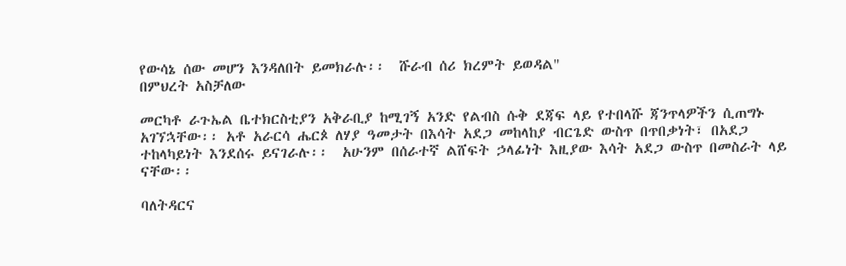የውሳኔ ሰው መሆን እንዳለበት ይመክራሉ፡፡  ሹራብ ሰሪ ክረምት ይወዳል"
በምህረት አስቻለው

መርካቶ ራጉኤል ቤተክርስቲያን አቅራቢያ ከሚገኝ አንድ የልብስ ሱቅ ደጃፍ ላይ የተበላሹ ጃንጥላዎችን ሲጠግኑ አገኘኋቸው፡፡ አቶ አራርሳ ሔርጶ ለሃያ ዓመታት በእሳት አደጋ መከላከያ ብርጌድ ውስጥ በጥበቃነት፣ በአደጋ ተከላካይነት እንደሰሩ ይናገራሉ፡፡  አሁንም በሰራተኛ ልሸፍት ኃላፊነት እዚያው እሳት አደጋ ውስጥ በመስራት ላይ ናቸው፡፡

ባለትዳርና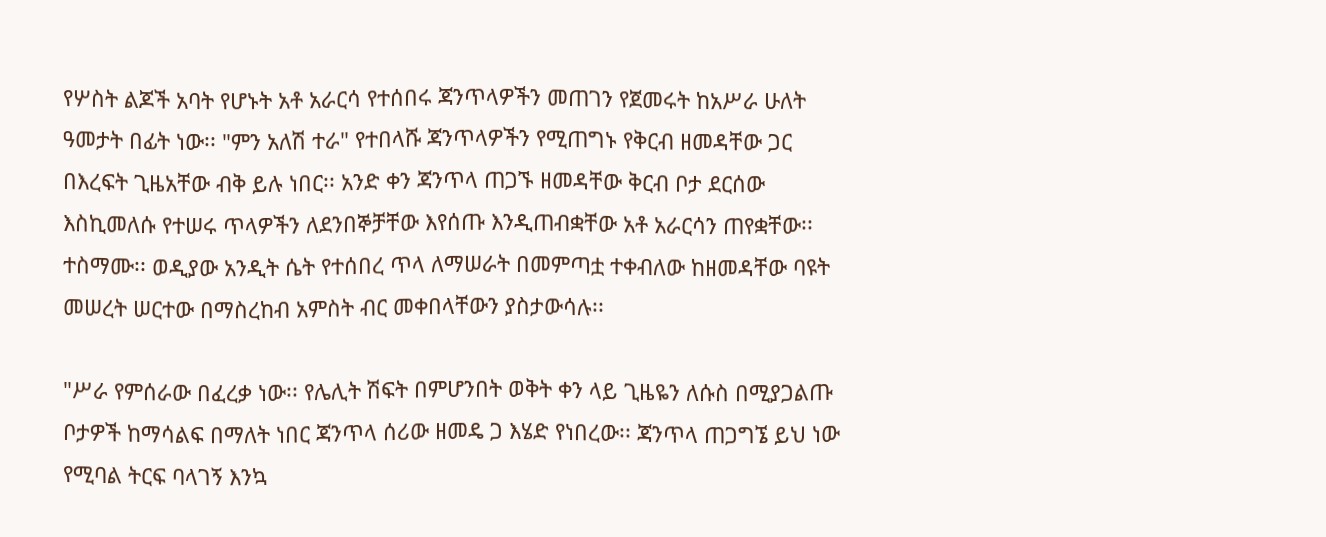የሦስት ልጆች አባት የሆኑት አቶ አራርሳ የተሰበሩ ጃንጥላዎችን መጠገን የጀመሩት ከአሥራ ሁለት ዓመታት በፊት ነው፡፡ "ምን አለሽ ተራ" የተበላሹ ጃንጥላዎችን የሚጠግኑ የቅርብ ዘመዳቸው ጋር በእረፍት ጊዜአቸው ብቅ ይሉ ነበር፡፡ አንድ ቀን ጃንጥላ ጠጋኙ ዘመዳቸው ቅርብ ቦታ ደርሰው እስኪመለሱ የተሠሩ ጥላዎችን ለደንበኞቻቸው እየሰጡ እንዲጠብቋቸው አቶ አራርሳን ጠየቋቸው፡፡ ተስማሙ፡፡ ወዲያው አንዲት ሴት የተሰበረ ጥላ ለማሠራት በመምጣቷ ተቀብለው ከዘመዳቸው ባዩት መሠረት ሠርተው በማስረከብ አምስት ብር መቀበላቸውን ያስታውሳሉ፡፡

"ሥራ የምሰራው በፈረቃ ነው፡፡ የሌሊት ሽፍት በምሆንበት ወቅት ቀን ላይ ጊዜዬን ለሱስ በሚያጋልጡ ቦታዎች ከማሳልፍ በማለት ነበር ጃንጥላ ሰሪው ዘመዴ ጋ እሄድ የነበረው፡፡ ጃንጥላ ጠጋግኜ ይህ ነው የሚባል ትርፍ ባላገኝ እንኳ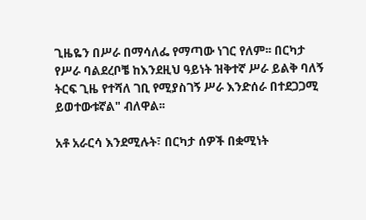ጊዜዬን በሥራ በማሳለፌ የማጣው ነገር የለም፡፡ በርካታ የሥራ ባልደረቦቼ ከእንደዚህ ዓይነት ዝቅተኛ ሥራ ይልቅ ባለኝ ትርፍ ጊዜ የተሻለ ገቢ የሚያስገኝ ሥራ እንድሰራ በተደጋጋሚ ይወተውቱኛል" ብለዋል፡፡

አቶ አራርሳ እንደሚሉት፣ በርካታ ሰዎች በቋሚነት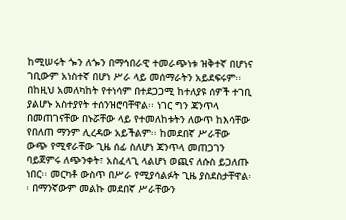ከሚሠሩት ጐን ለጐን በማኅበራዊ ተመራጭነቱ ዝቅተኛ በሆነና ገቢውም አነስተኛ በሆነ ሥራ ላይ መሰማራትን አይደፍሩም፡፡ በከዚህ አመለካከት የተነሳም በተደጋጋሚ ከተለያዩ ሰዎች ተገቢ ያልሆኑ አስተያየት ተሰንዝሮባቸዋል፡፡ ነገር ግን ጃንጥላ በመጠገናቸው በኑሯቸው ላይ የተመለከቱትን ለውጥ ከእሳቸው የበለጠ ማንም ሊረዳው አይችልም፡፡ ከመደበኛ ሥራቸው  ውጭ የሚኖራቸው ጊዜ ሰፊ ስለሆነ ጃንጥላ መጠጋገን ባይጀምሩ ለጭንቀት፣ አስፈላጊ ላልሆነ ወጪና ለሱስ ይጋለጡ ነበር፡፡ መርካቶ ውስጥ በሥራ የሚያሳልፉት ጊዜ ያስደስታቸዋል፡፡ በማንኛውም መልኩ መደበኛ ሥራቸውን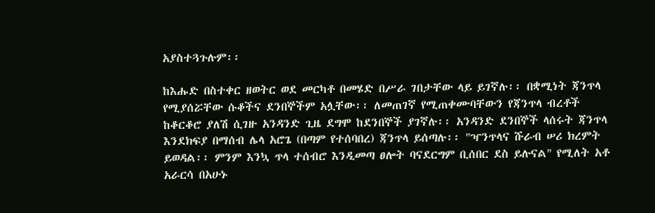አያስተጓጉሉም፡፡

ከእሑድ በስተቀር ዘወትር ወደ መርካቶ በመሄድ በሥራ ገበታቸው ላይ ይገኛሉ፡፡ በቋሚነት ጃንጥላ የሚያሰሯቸው ሱቆችና ደንበኞችም አሏቸው፡፡ ለመጠገኛ የሚጠቀሙባቸውን የጃንጥላ ብረቶች ከቆርቆሮ ያለሽ ሲገዙ አንዳንድ ጊዜ ደግሞ ከደንበኞች ያገኛሉ፡፡ አንዳንድ ደንበኞች ላሰሩት ጃንጥላ እንደክፍያ በማሰብ ሌላ አሮጌ (በጣም የተሰባበረ) ጃንጥላ ይሰጣሉ፡፡ "ዣንጥላና ሹራብ ሠሪ ክረምት ይወዳል፡፡ ምንም እንኳ ጥላ ተሰብሮ እንዲመጣ ፀሎት ባናደርግም ቢሰበር ደስ ይሉናል" የሚለት አቶ አራርሳ በአሁኑ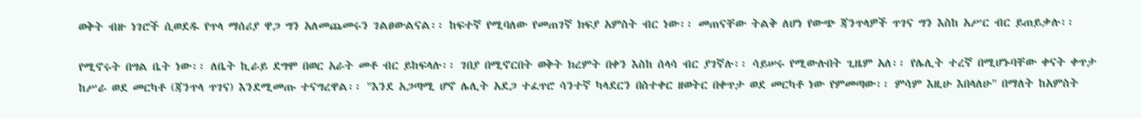ወቅት ብዙ ነገሮች ሲወደዱ የጥላ ማሰሪያ ዋጋ ግን አለመጨመሩን ገልፀውልናል፡፡ ከፍተኛ የሚባለው የመጠገኛ ክፍያ አምስት ብር ነው፡፡ መጠናቸው ትልቅ ለሆነ የውጭ ጃንጥላዎች ጥገና ግን እስከ አሥር ብር ይጠይቃሉ፡፡

የሚኖሩት በግል ቤት ነው፡፡ ለቤት ኪራይ ደግሞ በወር አራት መቶ ብር ይከፍላሉ፡፡ ገበያ በሚኖርበት ወቅት ክረምት በቀን እስከ ሰላሳ ብር ያገኛሉ፡፡ ሳይሠሩ የሚውሉበት ጊዜም አለ፡፡ የሌሊት ተረኛ በሚሆኑባቸው ቀናት ቀጥታ ከሥራ ወደ መርካቶ (ጃንጥላ ጥገና) እንደሚመጡ ተናግረዋል፡፡ "እንደ አጋጣሚ ሆኖ ሌሊት አደጋ ተፈጥሮ ሳንተኛ ካላደርን በስተቀር ዘወትር በቀጥታ ወደ መርካቶ ነው የምመጣው፡፡ ምሳም እዚሁ እበላለሁ" በማለት ከአምስት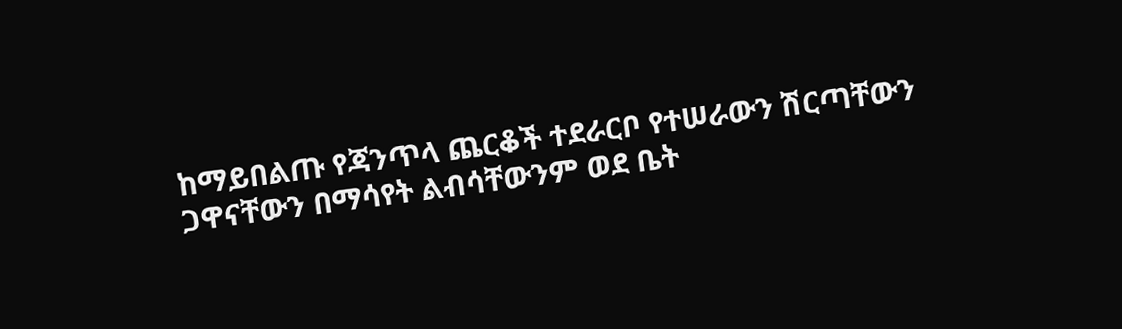ከማይበልጡ የጃንጥላ ጨርቆች ተደራርቦ የተሠራውን ሽርጣቸውን ጋዋናቸውን በማሳየት ልብሳቸውንም ወደ ቤት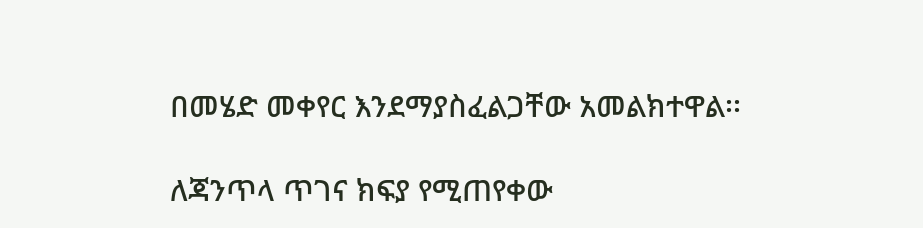በመሄድ መቀየር እንደማያስፈልጋቸው አመልክተዋል፡፡

ለጃንጥላ ጥገና ክፍያ የሚጠየቀው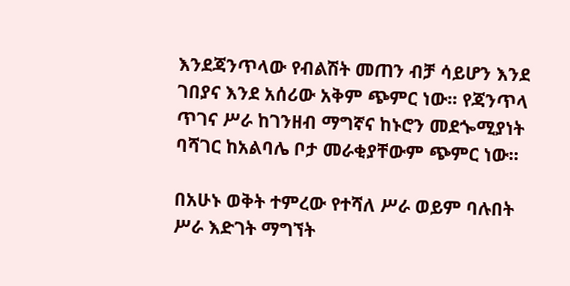እንደጃንጥላው የብልሽት መጠን ብቻ ሳይሆን እንደ ገበያና እንደ አሰሪው አቅም ጭምር ነው፡፡ የጃንጥላ ጥገና ሥራ ከገንዘብ ማግኛና ከኑሮን መደጐሚያነት ባሻገር ከአልባሌ ቦታ መራቂያቸውም ጭምር ነው፡፡

በአሁኑ ወቅት ተምረው የተሻለ ሥራ ወይም ባሉበት ሥራ እድገት ማግኘት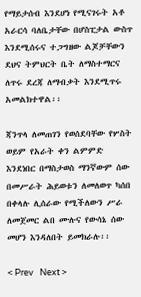የማይታሰብ እንደሆነ የሚናገሩት አቶ አራርሳ ባለቤታቸው በሆስፒታል ውስጥ እንደሚሰሩና ተጋግዘው ልጆቻቸውን ደህና ትምህርት ቤት ለማስተማርና ለጥሩ ደረጃ ለማብቃት እንደሚጥሩ አመልክተዋል፡፡

ጃንጥላ ለመጠገን የወሰደባቸው የሦስት ወይም የአራት ቀን ልምምድ እንደነበር በማስታወስ ማንኛውም ሰው በመሥራት ሕይወቱን ለመለወጥ ካሰበ በቀላሉ ሊሰራው የሚችለውን ሥራ ለመጀመር ልበ ሙሉና የውሳኔ ሰው መሆን እንዳለበት ይመክራሉ፡፡

< Prev   Next >